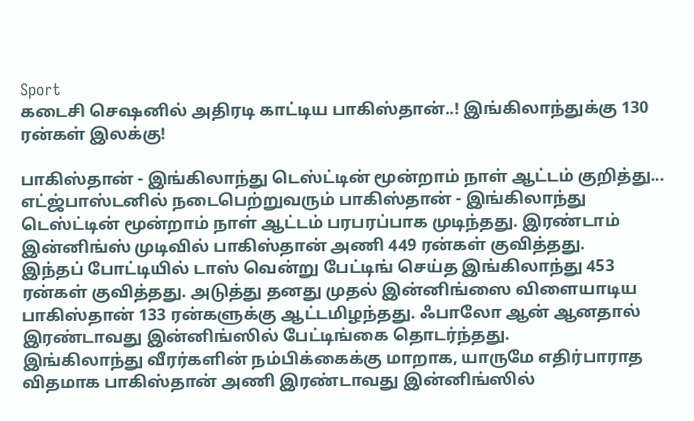Sport
கடைசி செஷனில் அதிரடி காட்டிய பாகிஸ்தான்..! இங்கிலாந்துக்கு 130 ரன்கள் இலக்கு!

பாகிஸ்தான் - இங்கிலாந்து டெஸ்ட்டின் மூன்றாம் நாள் ஆட்டம் குறித்து...
எட்ஜ்பாஸ்டனில் நடைபெற்றுவரும் பாகிஸ்தான் - இங்கிலாந்து டெஸ்ட்டின் மூன்றாம் நாள் ஆட்டம் பரபரப்பாக முடிந்தது. இரண்டாம் இன்னிங்ஸ் முடிவில் பாகிஸ்தான் அணி 449 ரன்கள் குவித்தது.
இந்தப் போட்டியில் டாஸ் வென்று பேட்டிங் செய்த இங்கிலாந்து 453 ரன்கள் குவித்தது. அடுத்து தனது முதல் இன்னிங்ஸை விளையாடிய பாகிஸ்தான் 133 ரன்களுக்கு ஆட்டமிழந்தது. ஃபாலோ ஆன் ஆனதால் இரண்டாவது இன்னிங்ஸில் பேட்டிங்கை தொடர்ந்தது.
இங்கிலாந்து வீரர்களின் நம்பிக்கைக்கு மாறாக, யாருமே எதிர்பாராத விதமாக பாகிஸ்தான் அணி இரண்டாவது இன்னிங்ஸில்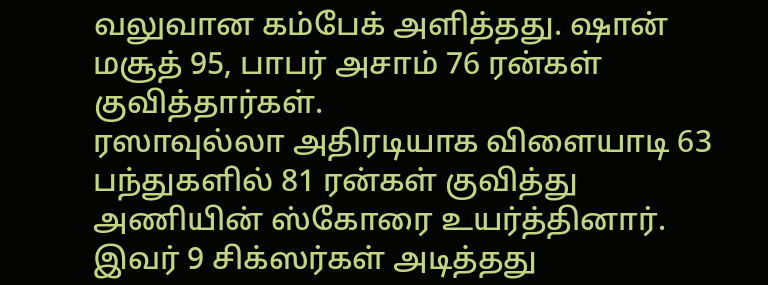வலுவான கம்பேக் அளித்தது. ஷான் மசூத் 95, பாபர் அசாம் 76 ரன்கள் குவித்தார்கள்.
ரஸாவுல்லா அதிரடியாக விளையாடி 63 பந்துகளில் 81 ரன்கள் குவித்து அணியின் ஸ்கோரை உயர்த்தினார். இவர் 9 சிக்ஸர்கள் அடித்தது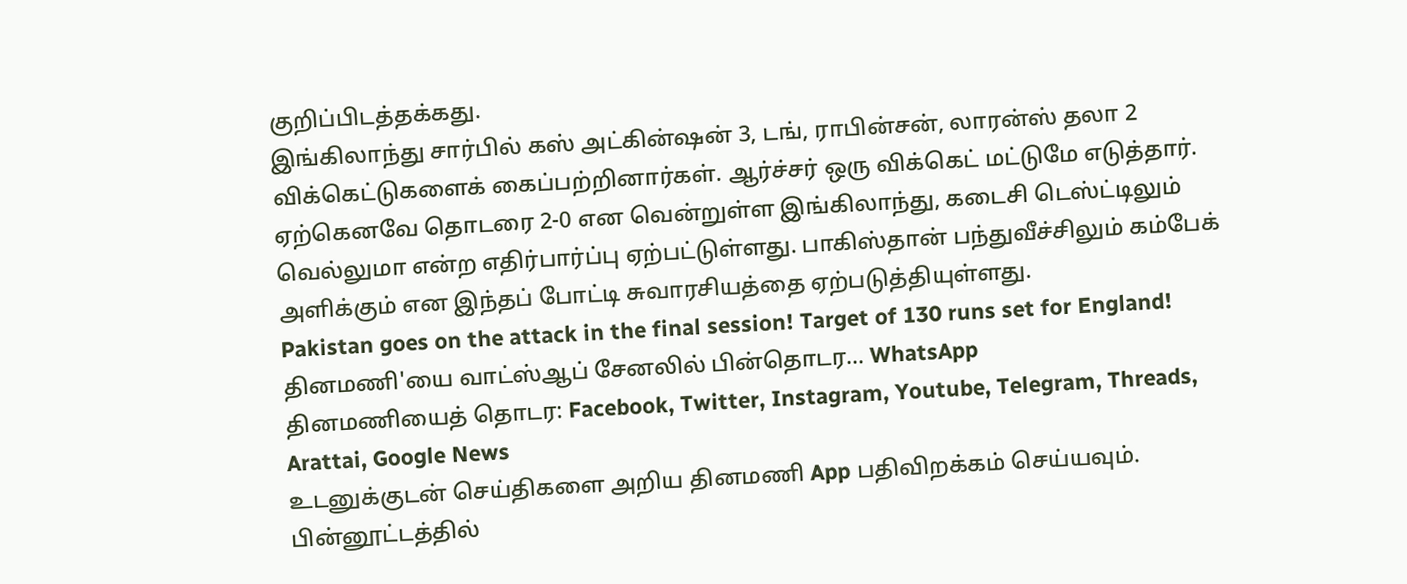குறிப்பிடத்தக்கது.
இங்கிலாந்து சார்பில் கஸ் அட்கின்ஷன் 3, டங், ராபின்சன், லாரன்ஸ் தலா 2 விக்கெட்டுகளைக் கைப்பற்றினார்கள். ஆர்ச்சர் ஒரு விக்கெட் மட்டுமே எடுத்தார்.
ஏற்கெனவே தொடரை 2-0 என வென்றுள்ள இங்கிலாந்து, கடைசி டெஸ்ட்டிலும் வெல்லுமா என்ற எதிர்பார்ப்பு ஏற்பட்டுள்ளது. பாகிஸ்தான் பந்துவீச்சிலும் கம்பேக் அளிக்கும் என இந்தப் போட்டி சுவாரசியத்தை ஏற்படுத்தியுள்ளது.
Pakistan goes on the attack in the final session! Target of 130 runs set for England!
தினமணி'யை வாட்ஸ்ஆப் சேனலில் பின்தொடர... WhatsApp
தினமணியைத் தொடர: Facebook, Twitter, Instagram, Youtube, Telegram, Threads, Arattai, Google News
உடனுக்குடன் செய்திகளை அறிய தினமணி App பதிவிறக்கம் செய்யவும்.
பின்னூட்டத்தில்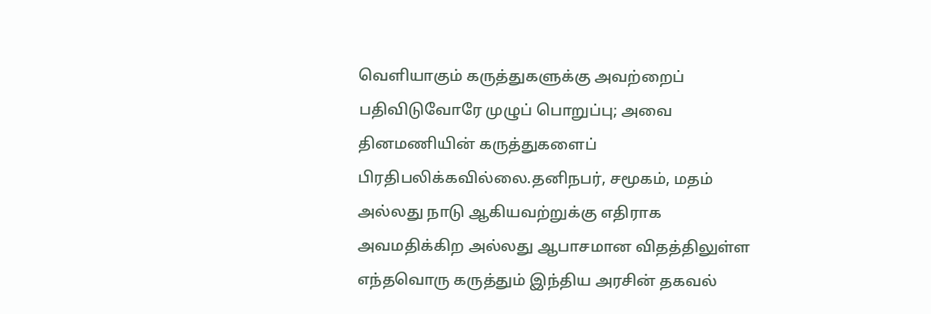வெளியாகும் கருத்துகளுக்கு அவற்றைப் பதிவிடுவோரே முழுப் பொறுப்பு; அவை தினமணியின் கருத்துகளைப் பிரதிபலிக்கவில்லை.தனிநபர், சமூகம், மதம் அல்லது நாடு ஆகியவற்றுக்கு எதிராக அவமதிக்கிற அல்லது ஆபாசமான விதத்திலுள்ள எந்தவொரு கருத்தும் இந்திய அரசின் தகவல்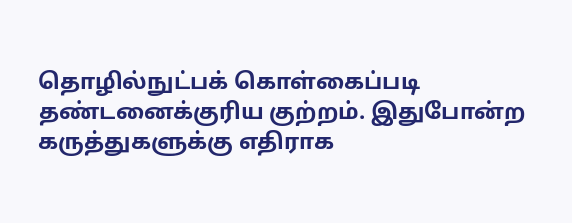தொழில்நுட்பக் கொள்கைப்படி தண்டனைக்குரிய குற்றம். இதுபோன்ற கருத்துகளுக்கு எதிராக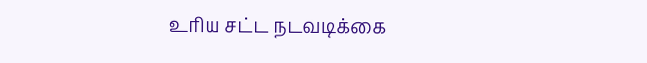உரிய சட்ட நடவடிக்கை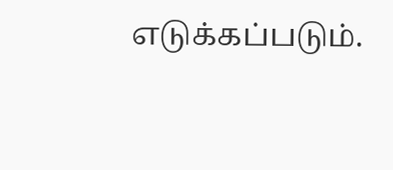எடுக்கப்படும்.